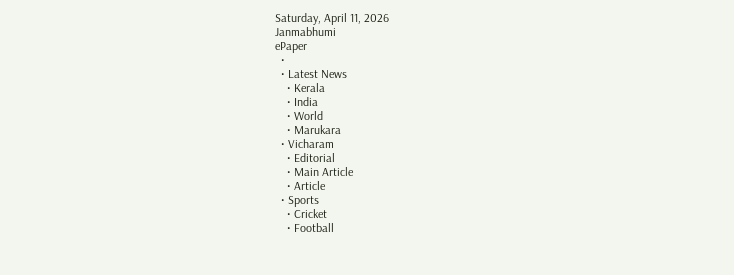Saturday, April 11, 2026
Janmabhumi
ePaper
  •
  • Latest News
    • Kerala
    • India
    • World
    • Marukara
  • Vicharam
    • Editorial
    • Main Article
    • Article
  • Sports
    • Cricket
    • Football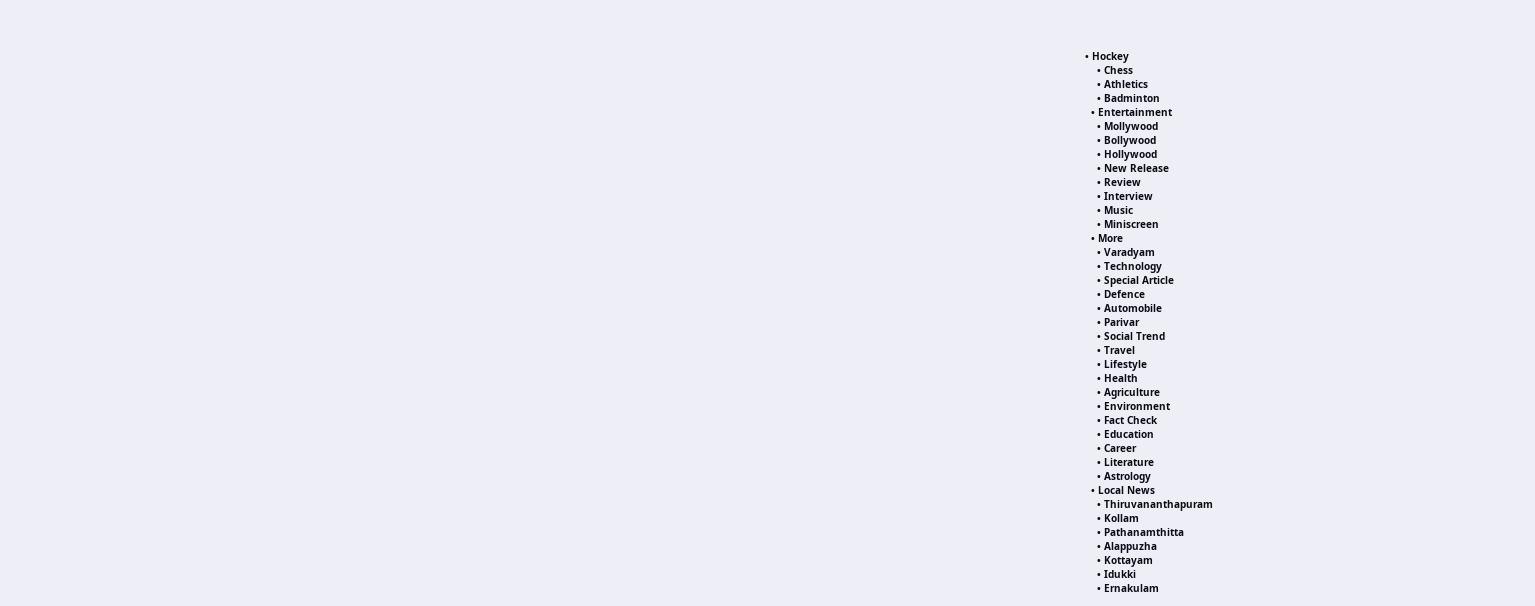• Hockey
    • Chess
    • Athletics
    • Badminton
  • Entertainment
    • Mollywood
    • Bollywood
    • Hollywood
    • New Release
    • Review
    • Interview
    • Music
    • Miniscreen
  • More
    • Varadyam
    • Technology
    • Special Article
    • Defence
    • Automobile
    • Parivar
    • Social Trend
    • Travel
    • Lifestyle
    • Health
    • Agriculture
    • Environment
    • Fact Check
    • Education
    • Career
    • Literature
    • Astrology
  • Local News
    • Thiruvananthapuram
    • Kollam
    • Pathanamthitta
    • Alappuzha
    • Kottayam
    • Idukki
    • Ernakulam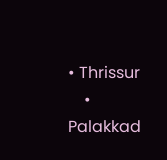• Thrissur
    • Palakkad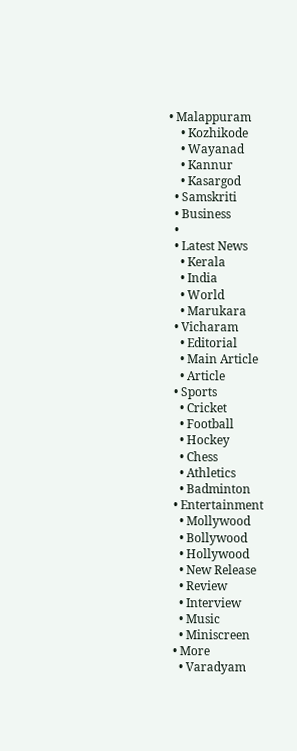• Malappuram
    • Kozhikode
    • Wayanad
    • Kannur
    • Kasargod
  • Samskriti
  • Business
  •
  • Latest News
    • Kerala
    • India
    • World
    • Marukara
  • Vicharam
    • Editorial
    • Main Article
    • Article
  • Sports
    • Cricket
    • Football
    • Hockey
    • Chess
    • Athletics
    • Badminton
  • Entertainment
    • Mollywood
    • Bollywood
    • Hollywood
    • New Release
    • Review
    • Interview
    • Music
    • Miniscreen
  • More
    • Varadyam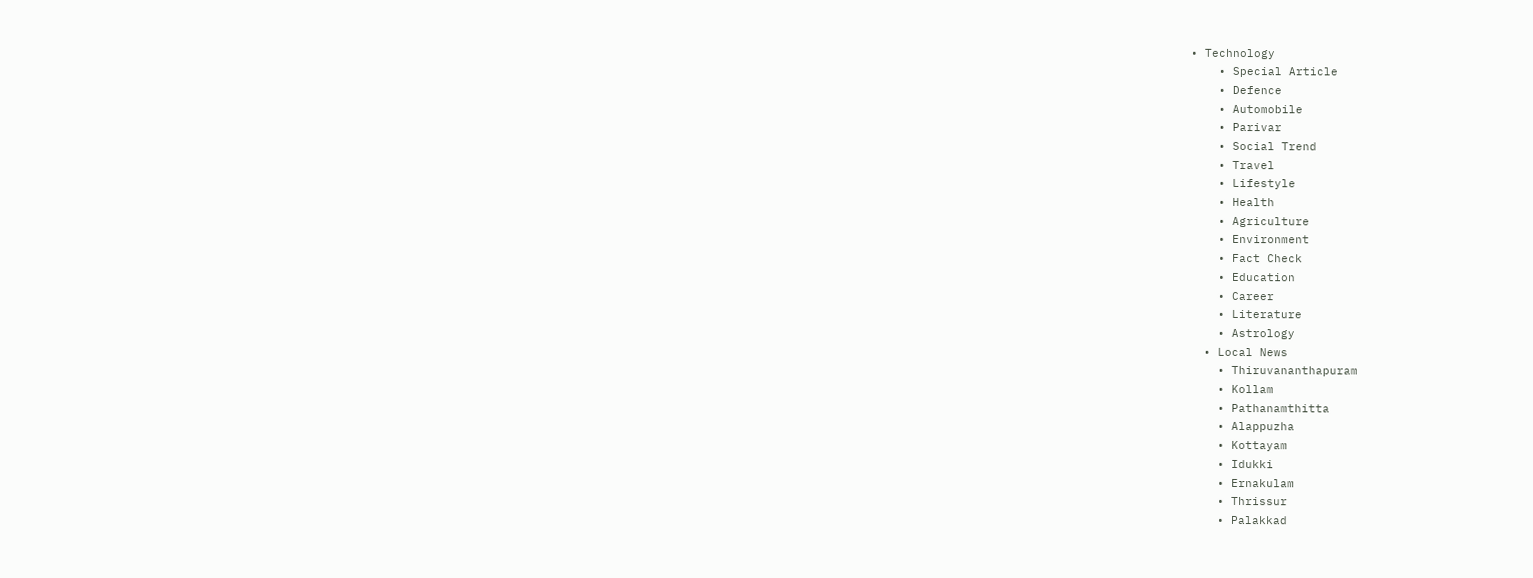• Technology
    • Special Article
    • Defence
    • Automobile
    • Parivar
    • Social Trend
    • Travel
    • Lifestyle
    • Health
    • Agriculture
    • Environment
    • Fact Check
    • Education
    • Career
    • Literature
    • Astrology
  • Local News
    • Thiruvananthapuram
    • Kollam
    • Pathanamthitta
    • Alappuzha
    • Kottayam
    • Idukki
    • Ernakulam
    • Thrissur
    • Palakkad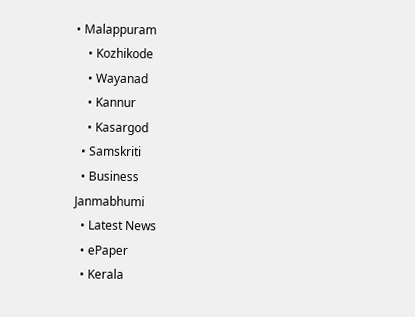• Malappuram
    • Kozhikode
    • Wayanad
    • Kannur
    • Kasargod
  • Samskriti
  • Business
Janmabhumi
  • Latest News
  • ePaper
  • Kerala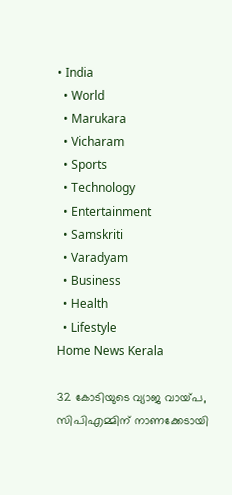• India
  • World
  • Marukara
  • Vicharam
  • Sports
  • Technology
  • Entertainment
  • Samskriti
  • Varadyam
  • Business
  • Health
  • Lifestyle
Home News Kerala

32 കോടിയുടെ വ്യാജ വായ്‌പ, സിപിഎമ്മിന് നാണക്കേടായി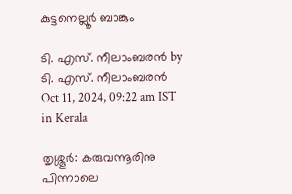കുട്ടനെല്ലൂര്‍ ബാങ്കും

ടി. എസ്. നീലാംബരന്‍ by ടി. എസ്. നീലാംബരന്‍
Oct 11, 2024, 09:22 am IST
in Kerala

തൃശ്ശൂര്‍: കരുവന്നൂരിനു പിന്നാലെ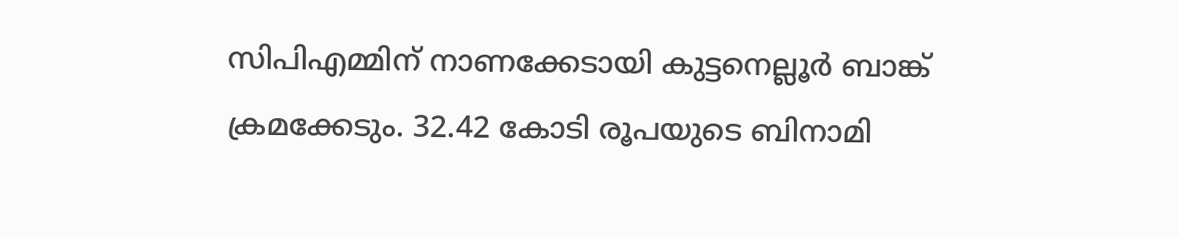സിപിഎമ്മിന് നാണക്കേടായി കുട്ടനെല്ലൂര്‍ ബാങ്ക് ക്രമക്കേടും. 32.42 കോടി രൂപയുടെ ബിനാമി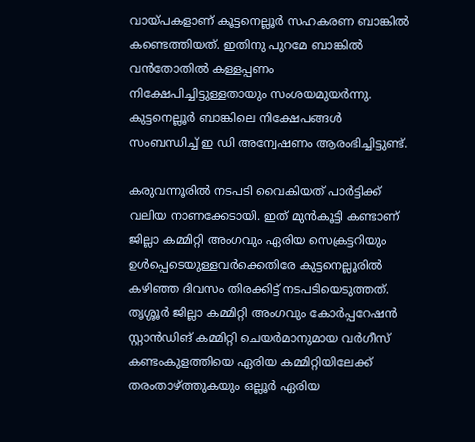വായ്‌പകളാണ് കൂട്ടനെല്ലൂര്‍ സഹകരണ ബാങ്കില്‍ കണ്ടെത്തിയത്. ഇതിനു പുറമേ ബാങ്കില്‍ വന്‍തോതില്‍ കള്ളപ്പണം നിക്ഷേപിച്ചിട്ടുള്ളതായും സംശയമുയര്‍ന്നു. കുട്ടനെല്ലൂര്‍ ബാങ്കിലെ നിക്ഷേപങ്ങള്‍ സംബന്ധിച്ച് ഇ ഡി അന്വേഷണം ആരംഭിച്ചിട്ടുണ്ട്.

കരുവന്നൂരില്‍ നടപടി വൈകിയത് പാര്‍ട്ടിക്ക് വലിയ നാണക്കേടായി. ഇത് മുന്‍കൂട്ടി കണ്ടാണ് ജില്ലാ കമ്മിറ്റി അംഗവും ഏരിയ സെക്രട്ടറിയും ഉള്‍പ്പെടെയുള്ളവര്‍ക്കെതിരേ കുട്ടനെല്ലൂരില്‍ കഴിഞ്ഞ ദിവസം തിരക്കിട്ട് നടപടിയെടുത്തത്. തൃശ്ശൂര്‍ ജില്ലാ കമ്മിറ്റി അംഗവും കോര്‍പ്പറേഷന്‍ സ്റ്റാന്‍ഡിങ് കമ്മിറ്റി ചെയര്‍മാനുമായ വര്‍ഗീസ് കണ്ടംകുളത്തിയെ ഏരിയ കമ്മിറ്റിയിലേക്ക് തരംതാഴ്‌ത്തുകയും ഒല്ലൂര്‍ ഏരിയ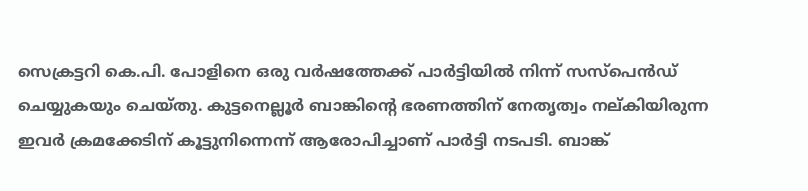സെക്രട്ടറി കെ.പി. പോളിനെ ഒരു വര്‍ഷത്തേക്ക് പാര്‍ട്ടിയില്‍ നിന്ന് സസ്‌പെന്‍ഡ് ചെയ്യുകയും ചെയ്തു. കുട്ടനെല്ലൂര്‍ ബാങ്കിന്റെ ഭരണത്തിന് നേതൃത്വം നല്കിയിരുന്ന ഇവര്‍ ക്രമക്കേടിന് കൂട്ടുനിന്നെന്ന് ആരോപിച്ചാണ് പാര്‍ട്ടി നടപടി. ബാങ്ക്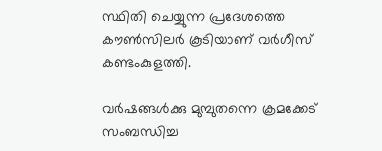സ്ഥിതി ചെയ്യുന്ന പ്രദേശത്തെ കൗണ്‍സിലര്‍ കൂടിയാണ് വര്‍ഗീസ് കണ്ടംകുളത്തി.

വര്‍ഷങ്ങള്‍ക്കു മുമ്പുതന്നെ ക്രമക്കേട് സംബന്ധിച്ച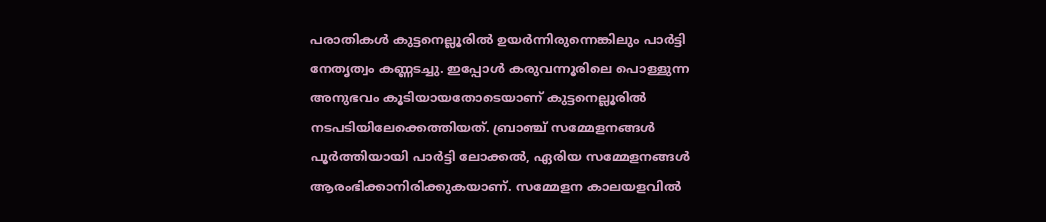പരാതികള്‍ കുട്ടനെല്ലൂരില്‍ ഉയര്‍ന്നിരുന്നെങ്കിലും പാര്‍ട്ടി നേതൃത്വം കണ്ണടച്ചു. ഇപ്പോള്‍ കരുവന്നൂരിലെ പൊള്ളുന്ന അനുഭവം കൂടിയായതോടെയാണ് കുട്ടനെല്ലൂരില്‍ നടപടിയിലേക്കെത്തിയത്. ബ്രാഞ്ച് സമ്മേളനങ്ങള്‍ പൂര്‍ത്തിയായി പാര്‍ട്ടി ലോക്കല്‍, ഏരിയ സമ്മേളനങ്ങള്‍ ആരംഭിക്കാനിരിക്കുകയാണ്. സമ്മേളന കാലയളവില്‍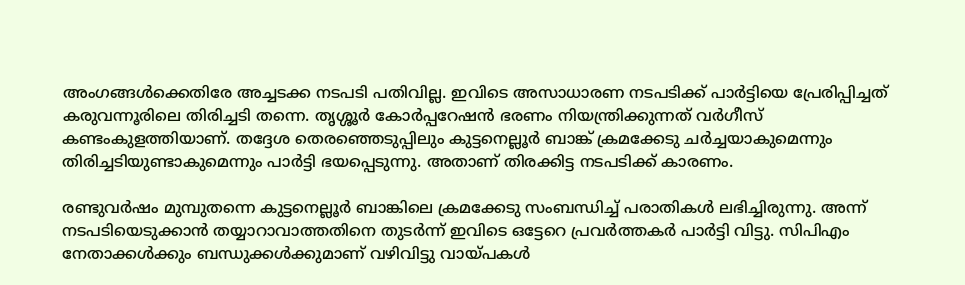അംഗങ്ങള്‍ക്കെതിരേ അച്ചടക്ക നടപടി പതിവില്ല. ഇവിടെ അസാധാരണ നടപടിക്ക് പാര്‍ട്ടിയെ പ്രേരിപ്പിച്ചത് കരുവന്നൂരിലെ തിരിച്ചടി തന്നെ. തൃശ്ശൂര്‍ കോര്‍പ്പറേഷന്‍ ഭരണം നിയന്ത്രിക്കുന്നത് വര്‍ഗീസ് കണ്ടംകുളത്തിയാണ്. തദ്ദേശ തെരഞ്ഞെടുപ്പിലും കുട്ടനെല്ലൂര്‍ ബാങ്ക് ക്രമക്കേടു ചര്‍ച്ചയാകുമെന്നും തിരിച്ചടിയുണ്ടാകുമെന്നും പാര്‍ട്ടി ഭയപ്പെടുന്നു. അതാണ് തിരക്കിട്ട നടപടിക്ക് കാരണം.

രണ്ടുവര്‍ഷം മുമ്പുതന്നെ കുട്ടനെല്ലൂര്‍ ബാങ്കിലെ ക്രമക്കേടു സംബന്ധിച്ച് പരാതികള്‍ ലഭിച്ചിരുന്നു. അന്ന് നടപടിയെടുക്കാന്‍ തയ്യാറാവാത്തതിനെ തുടര്‍ന്ന് ഇവിടെ ഒട്ടേറെ പ്രവര്‍ത്തകര്‍ പാര്‍ട്ടി വിട്ടു. സിപിഎം നേതാക്കള്‍ക്കും ബന്ധുക്കള്‍ക്കുമാണ് വഴിവിട്ടു വായ്‌പകള്‍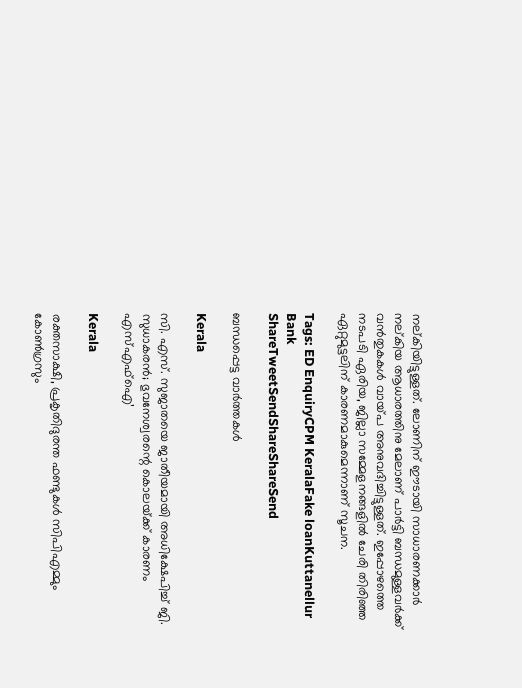നല്കിയിട്ടുള്ളത്. ലോണിന് ഈടായി സാധാരണക്കാര്‍ നല്കിയ ആധാരത്തിനു മേലാണ് പാര്‍ട്ടി ബന്ധമുള്ളവര്‍ക്ക് വന്‍തുകകള്‍ വായ്‌പ അനുവദിച്ചിട്ടുള്ളത്. ഇപ്പോഴത്തെ നടപടി ഏരിയ, ജില്ലാ സമ്മേളനങ്ങളില്‍ ചേരി തിരിഞ്ഞ ഏറ്റുമുട്ടലിന് കാരണമാകുമെന്നാണ് സൂചന.

Tags: ED EnquiryCPM KeralaFake loanKuttanellur Bank
ShareTweetSendShareShareSend

ബന്ധപ്പെട്ട വാര്‍ത്തകള്‍

Kerala

സി. എസ്. സുജാതയെ ജാതീയമായി അധിക്ഷേപിച്ച് ജി. സുധാകരന്‍; ഭുവനേശ്വരന്റെ കൊലയ്‌ക്ക് കാരണം എസ്എഫ്ഐ’

Kerala

രക്തസാക്ഷി, പ്രകൃതിദുരന്ത ഫണ്ടുകള്‍ സിപിഎമ്മും കോണ്‍ഗ്രസും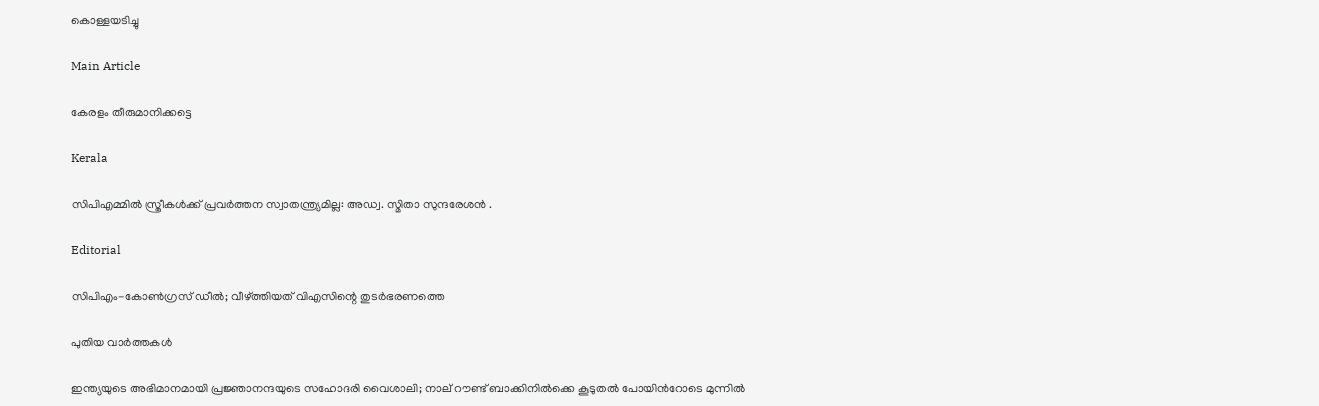കൊള്ളയടിച്ചു

Main Article

കേരളം തീരുമാനിക്കട്ടെ

Kerala

സിപിഎമ്മില്‍ സ്ത്രീകള്‍ക്ക് പ്രവര്‍ത്തന സ്വാതന്ത്ര്യമില്ല: അഡ്വ. സ്മിതാ സുന്ദരേശന്‍ .

Editorial

സിപിഎം-കോണ്‍ഗ്രസ് ഡീല്‍; വീഴ്‌ത്തിയത് വിഎസിന്റെ തുടര്‍ഭരണത്തെ

പുതിയ വാര്‍ത്തകള്‍

ഇന്ത്യയുടെ അഭിമാനമായി പ്രജ്ഞാനന്ദയുടെ സഹോദരി വൈശാലി; നാല് റൗണ്ട് ബാക്കിനില്‍ക്കെ കൂടുതല്‍ പോയിന്‍റോടെ മുന്നില്‍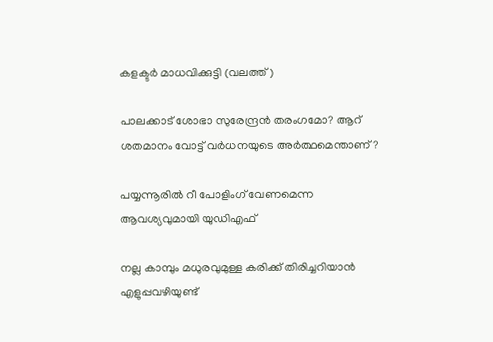കളക്ടര്‍ മാധവിക്കുട്ടി (വലത്ത്)

പാലക്കാട് ശോഭാ സുരേന്ദ്രന്‍ തരംഗമോ? ആറ് ശതമാനം വോട്ട് വര്‍ധനയുടെ അര്‍ത്ഥമെന്താണ്?

പയ്യന്നൂരില്‍ റീ പോളിംഗ് വേണമെന്ന ആവശ്യവുമായി യുഡിഎഫ്

നല്ല കാമ്പും മധുരവുമുള്ള കരിക്ക് തിരിച്ചറിയാൻ എളുപ്പവഴിയുണ്ട്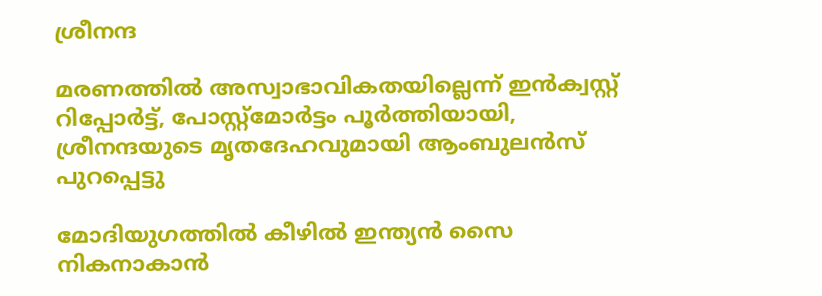ശ്രീനന്ദ

മരണത്തില്‍ അസ്വാഭാവികതയില്ലെന്ന് ഇന്‍ക്വസ്റ്റ് റിപ്പോര്‍ട്ട്, പോസ്റ്റ്‌മോര്‍ട്ടം പൂര്‍ത്തിയായി, ശ്രീനന്ദയുടെ മൃതദേഹവുമായി ആംബുലന്‍സ് പുറപ്പെട്ടു

മോദിയുഗത്തിൽ കീഴിൽ ഇന്ത്യൻ സൈ നികനാകാൻ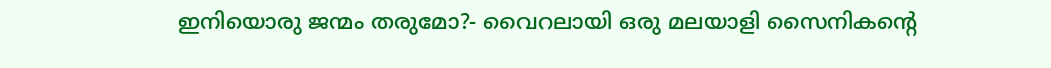ഇനിയൊരു ജന്മം തരുമോ?- വൈറലായി ഒരു മലയാളി സൈനികന്റെ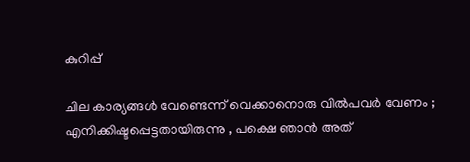കുറിപ്പ്

ചില കാര്യങ്ങള്‍ വേണ്ടെന്ന് വെക്കാനൊരു വില്‍പവര്‍ വേണം ; എനിക്കിഷ്ടപ്പെട്ടതായിരുന്നു , പക്ഷെ ഞാൻ അത്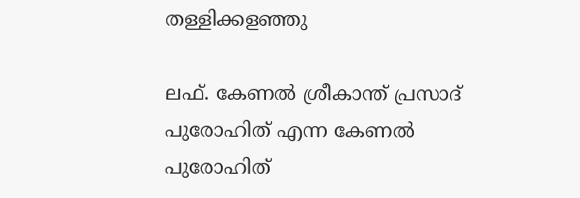തള്ളിക്കളഞ്ഞു

ലഫ്. കേണല്‍ ശ്രീകാന്ത് പ്രസാദ് പുരോഹിത് എന്ന കേണല്‍ പുരോഹിത്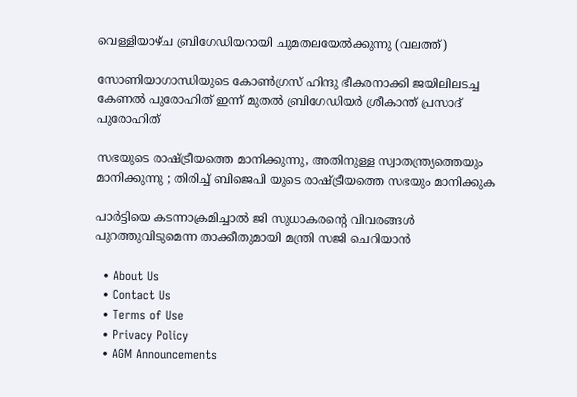വെള്ളിയാഴ്ച ബ്രിഗേഡിയറായി ചുമതലയേല്‍ക്കുന്നു (വലത്ത്)

സോണിയാഗാന്ധിയുടെ കോണ്‍ഗ്രസ് ഹിന്ദു ഭീകരനാക്കി ജയിലിലടച്ച കേണൽ പുരോഹിത് ഇന്ന് മുതൽ ബ്രിഗേഡിയർ ശ്രീകാന്ത് പ്രസാദ് പുരോഹിത്

സഭയുടെ രാഷ്‌ട്രീയത്തെ മാനിക്കുന്നു, അതിനുള്ള സ്വാതന്ത്ര്യത്തെയും മാനിക്കുന്നു ; തിരിച്ച് ബിജെപി യുടെ രാഷ്‌ട്രീയത്തെ സഭയും മാനിക്കുക

പാര്‍ട്ടിയെ കടന്നാക്രമിച്ചാല്‍ ജി സുധാകരന്റെ വിവരങ്ങള്‍ പുറത്തുവിടുമെന്ന താക്കീതുമായി മന്ത്രി സജി ചെറിയാന്‍

  • About Us
  • Contact Us
  • Terms of Use
  • Privacy Policy
  • AGM Announcements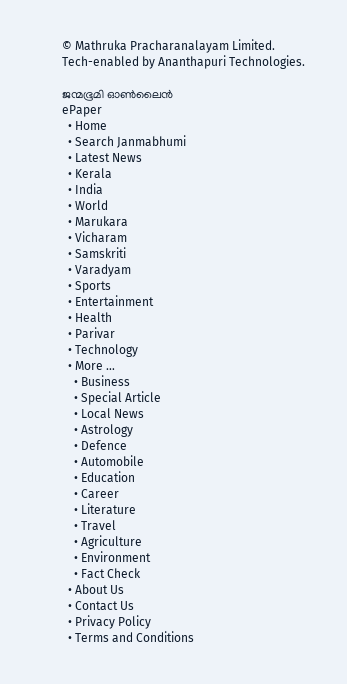© Mathruka Pracharanalayam Limited.
Tech-enabled by Ananthapuri Technologies.

ജന്മഭൂമി ഓണ്‍ലൈന്‍
ePaper
  • Home
  • Search Janmabhumi
  • Latest News
  • Kerala
  • India
  • World
  • Marukara
  • Vicharam
  • Samskriti
  • Varadyam
  • Sports
  • Entertainment
  • Health
  • Parivar
  • Technology
  • More …
    • Business
    • Special Article
    • Local News
    • Astrology
    • Defence
    • Automobile
    • Education
    • Career
    • Literature
    • Travel
    • Agriculture
    • Environment
    • Fact Check
  • About Us
  • Contact Us
  • Privacy Policy
  • Terms and Conditions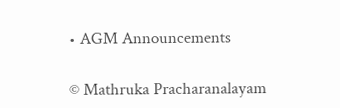• AGM Announcements

© Mathruka Pracharanalayam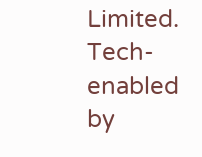Limited.
Tech-enabled by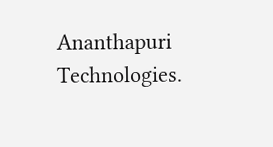Ananthapuri Technologies.